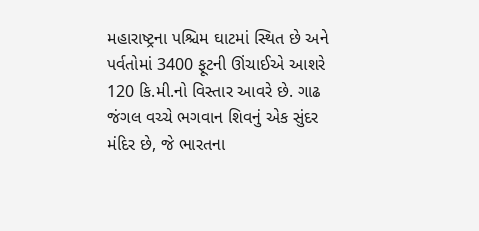મહારાષ્ટ્રના પશ્ચિમ ઘાટમાં સ્થિત છે અને પર્વતોમાં 3400 ફૂટની ઊંચાઈએ આશરે 120 કિ.મી.નો વિસ્તાર આવરે છે. ગાઢ જંગલ વચ્ચે ભગવાન શિવનું એક સુંદર મંદિર છે, જે ભારતના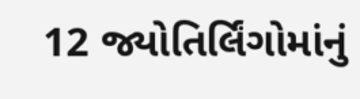12 જ્યોતિર્લિંગોમાંનું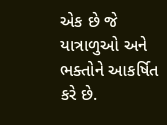એક છે જે યાત્રાળુઓ અને ભક્તોને આકર્ષિત કરે છે.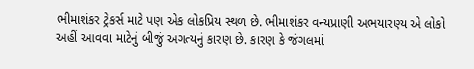ભીમાશંકર ટ્રેકર્સ માટે પણ એક લોકપ્રિય સ્થળ છે. ભીમાશંકર વન્યપ્રાણી અભયારણ્ય એ લોકો અહીં આવવા માટેનું બીજું અગત્યનું કારણ છે. કારણ કે જંગલમાં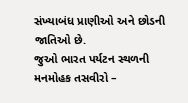સંખ્યાબંધ પ્રાણીઓ અને છોડની જાતિઓ છે.
જુઓ ભારત પર્યટન સ્થળની મનમોહક તસવીરો –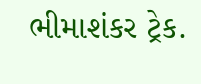ભીમાશંકર ટ્રેક.